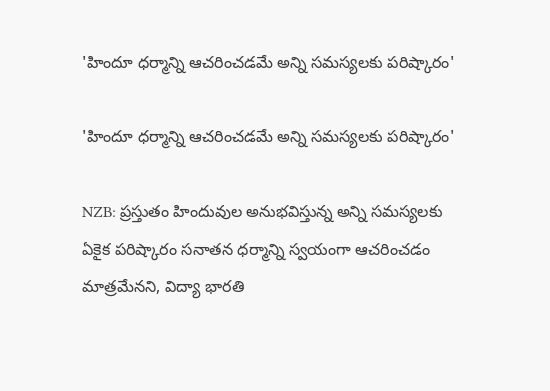'హిందూ ధర్మాన్ని ఆచరించడమే అన్ని సమస్యలకు పరిష్కారం'

'హిందూ ధర్మాన్ని ఆచరించడమే అన్ని సమస్యలకు పరిష్కారం'

NZB: ప్రస్తుతం హిందువుల అనుభవిస్తున్న అన్ని సమస్యలకు ఏకైక పరిష్కారం సనాతన ధర్మాన్ని స్వయంగా ఆచరించడం మాత్రమేనని, విద్యా భారతి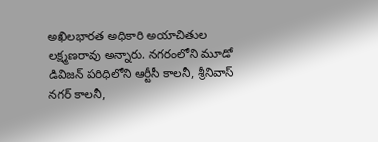అఖిలభారత అధికారి అయాచితుల లక్ష్మణరావు అన్నారు. నగరంలోని మూడో డివిజన్ పరిధిలోని ఆర్టీసీ కాలనీ, శ్రీనివాస్ నగర్ కాలనీ,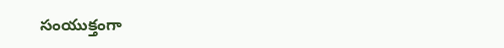సంయుక్తంగా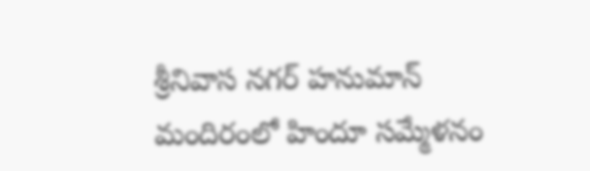శ్రీనివాస నగర్ హనుమాన్ మందిరంలో హిందూ సమ్మేళనం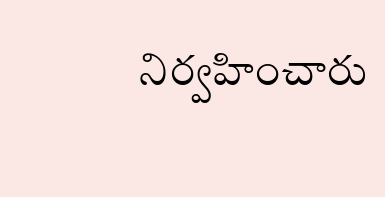నిర్వహించారు